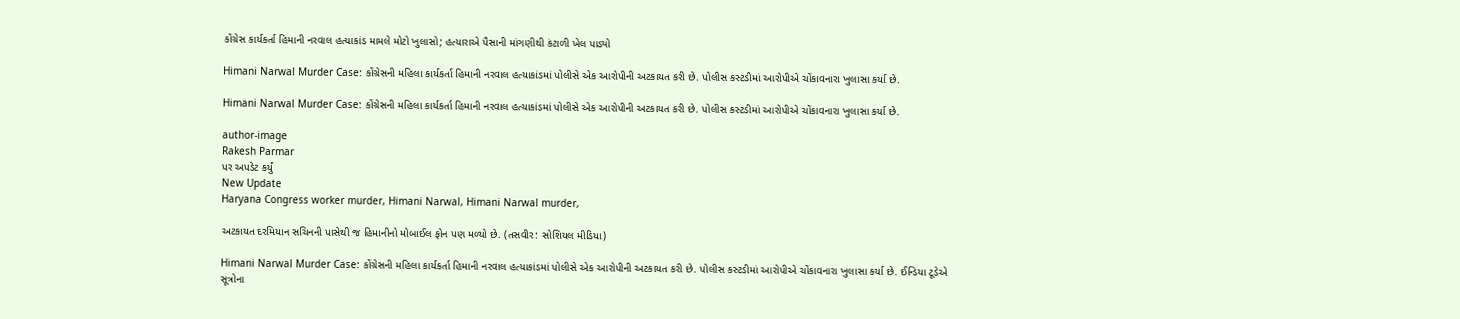કોંગ્રેસ કાર્યકર્તા હિમાની નરવાલ હત્યાકાંડ મામલે મોટો ખુલાસો; હત્યારાએ પૈસાની માંગણીથી કંટાળી ખેલ પાડ્યો

Himani Narwal Murder Case: કોંગ્રેસની મહિલા કાર્યકર્તા હિમાની નરવાલ હત્યાકાંડમાં પોલીસે એક આરોપીની અટકાયત કરી છે. પોલીસ કસ્ટડીમાં આરોપીએ ચોંકાવનારા ખુલાસા કર્યા છે.

Himani Narwal Murder Case: કોંગ્રેસની મહિલા કાર્યકર્તા હિમાની નરવાલ હત્યાકાંડમાં પોલીસે એક આરોપીની અટકાયત કરી છે. પોલીસ કસ્ટડીમાં આરોપીએ ચોંકાવનારા ખુલાસા કર્યા છે.

author-image
Rakesh Parmar
પર અપડેટ કર્યું
New Update
Haryana Congress worker murder, Himani Narwal, Himani Narwal murder,

અટકાયત દરમિયાન સચિનની પાસેથી જ હિમાનીનો મોબાઈલ ફોન પણ મળ્યો છે. (તસવીર: સોશિયલ મીડિયા)

Himani Narwal Murder Case: કોંગ્રેસની મહિલા કાર્યકર્તા હિમાની નરવાલ હત્યાકાંડમાં પોલીસે એક આરોપીની અટકાયત કરી છે. પોલીસ કસ્ટડીમાં આરોપીએ ચોંકાવનારા ખુલાસા કર્યા છે. ઈન્ડિયા ટૂડેએ સૂત્રોના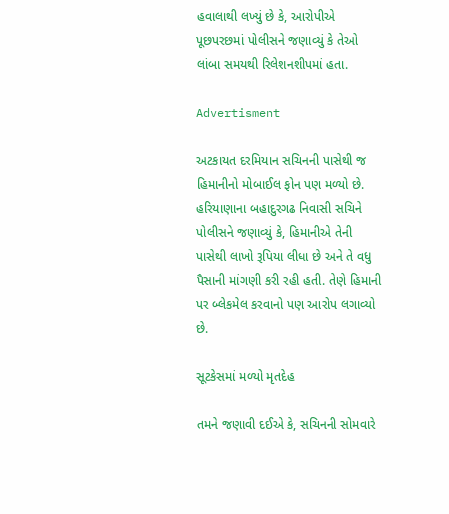હવાલાથી લખ્યું છે કે, આરોપીએ પૂછપરછમાં પોલીસને જણાવ્યું કે તેઓ લાંબા સમયથી રિલેશનશીપમાં હતા.

Advertisment

અટકાયત દરમિયાન સચિનની પાસેથી જ હિમાનીનો મોબાઈલ ફોન પણ મળ્યો છે. હરિયાણાના બહાદુરગઢ નિવાસી સચિને પોલીસને જણાવ્યું કે, હિમાનીએ તેની પાસેથી લાખો રૂપિયા લીધા છે અને તે વધુ પૈસાની માંગણી કરી રહી હતી. તેણે હિમાની પર બ્લેકમેલ કરવાનો પણ આરોપ લગાવ્યો છે.

સૂટકેસમાં મળ્યો મૃતદેહ

તમને જણાવી દઈએ કે, સચિનની સોમવારે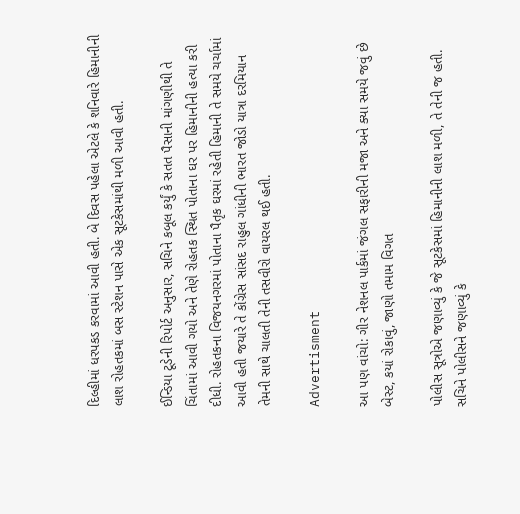દિલ્હીમાં ધરપકડ કરવામાં આવી હતી. બે દિવસ પહેલા એટલે કે શનિવારે હિમાનીની લાશ રોહતકમાં બસ સ્ટેશન પાસે એક સૂટકેસમાંથી મળી આવી હતી.

ઈન્ડિયા ટૂડેની રિપોર્ટ અનુસાર, સચિને કબૂલ કર્યું કે સતત પૈસાની માંગણીથી તે ચિંતામાં આવી ગયો અને તેણે રોહતક સ્થિત પોતાના ઘર પર હિમાનીની હત્યા કરી દીધી. રોહતકના વિજયનગરમાં પોતાના પૈતૃક ઘરમાં રહેતી હિમાની તે સમયે ચર્ચામાં આવી હતી જયારે તે કોંગ્રેસ સાંસદ રાહુલ ગાંધીની ભારત જોડો યાત્રા દરમિયાન તેમની સાથે ચાલતી તેની તસવીરો વાયરલ થઈ હતી.

Advertisment

આ પણ વાંચો: ગીર નેશનલ પાર્કમાં જંગલ સફારીની મજા અને ક્યા સમયે જવું છે બેસ્ટ, કયાં રોકાવું, જાણો તમામ વિગત

પોલીસ સૂત્રોએ જણાવ્યું કે જે સૂટકેસમાં હિમાનીની લાશ મળી, તે તેની જ હતી. સચિને પોલીસને જણાવ્યું કે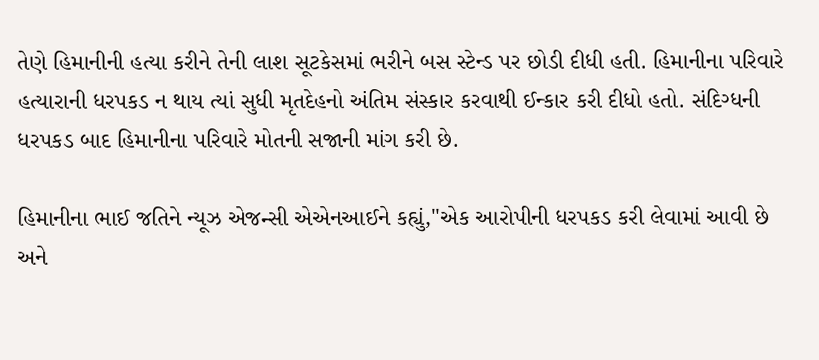તેણે હિમાનીની હત્યા કરીને તેની લાશ સૂટકેસમાં ભરીને બસ સ્ટેન્ડ પર છોડી દીધી હતી. હિમાનીના પરિવારે હત્યારાની ધરપકડ ન થાય ત્યાં સુધી મૃતદેહનો અંતિમ સંસ્કાર કરવાથી ઈન્કાર કરી દીધો હતો. સંદિગ્ધની ધરપકડ બાદ હિમાનીના પરિવારે મોતની સજાની માંગ કરી છે.

હિમાનીના ભાઈ જતિને ન્યૂઝ એજન્સી એએનઆઈને કહ્યું,"એક આરોપીની ધરપકડ કરી લેવામાં આવી છે અને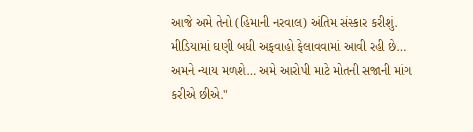આજે અમે તેનો (હિમાની નરવાલ) અંતિમ સંસ્કાર કરીશું. મીડિયામાં ઘણી બધી અફવાહો ફેલાવવામાં આવી રહી છે… અમને ન્યાય મળશે… અમે આરોપી માટે મોતની સજાની માંગ કરીએ છીએ."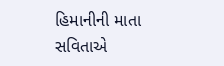હિમાનીની માતા સવિતાએ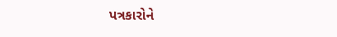પત્રકારોને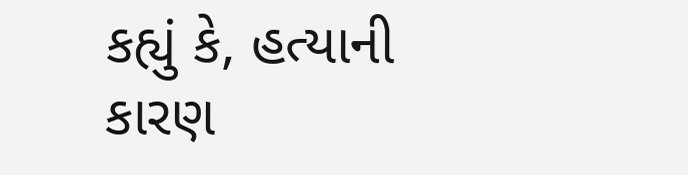કહ્યું કે, હત્યાની કારણ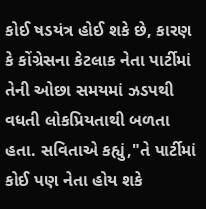કોઈ ષડયંત્ર હોઈ શકે છે, કારણ કે કોંગ્રેસના કેટલાક નેતા પાર્ટીમાં તેની ઓછા સમયમાં ઝડપથી વધતી લોકપ્રિયતાથી બળતા હતા. સવિતાએ કહ્યું,"તે પાર્ટીમાં કોઈ પણ નેતા હોય શકે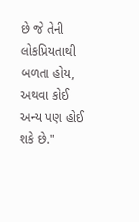છે જે તેની લોકપ્રિયતાથી બળતા હોય, અથવા કોઈ અન્ય પણ હોઈ શકે છે."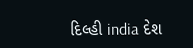દિલ્હી india દેશ